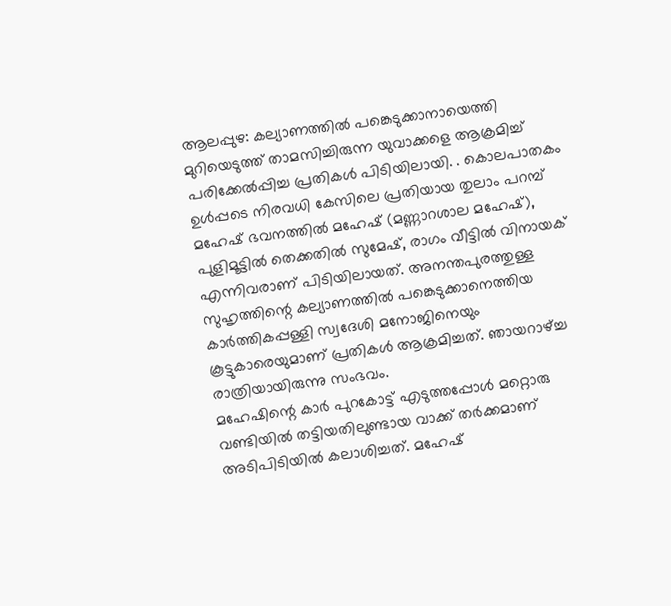ആലപ്പുഴ: കല്യാണത്തിൽ പങ്കെടുക്കാനായെത്തി മുറിയെടുത്ത് താമസിച്ചിരുന്ന യുവാക്കളെ ആക്രമിച്ച് പരിക്കേൽപ്പിച്ച പ്രതികൾ പിടിയിലായി. . കൊലപാതകം ഉൾപ്പടെ നിരവധി കേസിലെ പ്രതിയായ തുലാം പറമ്പ് മഹേഷ് ഭവനത്തിൽ മഹേഷ് (മണ്ണാറശാല മഹേഷ്), പുളിമൂട്ടിൽ തെക്കതിൽ സുമേഷ്, രാഗം വീട്ടിൽ വിനായക് എന്നിവരാണ് പിടിയിലായത്. അനന്തപുരത്തുള്ള സുഹൃത്തിന്റെ കല്യാണത്തിൽ പങ്കെടുക്കാനെത്തിയ കാർത്തികപ്പള്ളി സ്വദേശി മനോജിനെയും കൂട്ടുകാരെയുമാണ് പ്രതികൾ ആക്രമിച്ചത്. ഞായറാഴ്ച്ച രാത്രിയായിരുന്നു സംഭവം.
മഹേഷിന്റെ കാർ പുറകോട്ട് എടുത്തപ്പോൾ മറ്റൊരു വണ്ടിയിൽ തട്ടിയതിലുണ്ടായ വാക്ക് തർക്കമാണ് അടിപിടിയിൽ കലാശിച്ചത്. മഹേഷ്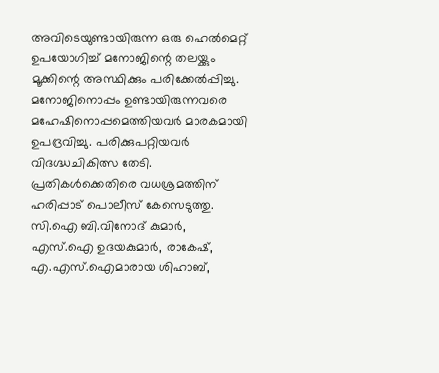അവിടെയുണ്ടായിരുന്ന ഒരു ഹെൽമെറ്റ് ഉപയോഗിച്ച് മനോജിന്റെ തലയ്ക്കും മൂക്കിന്റെ അസ്ഥിക്കും പരിക്കേൽപ്പിച്ചു. മനോജിനൊപ്പം ഉണ്ടായിരുന്നവരെ മഹേഷിനൊപ്പമെത്തിയവർ മാരകമായി ഉപദ്രവിച്ചു. പരിക്കുപറ്റിയവർ വിദഗ്ദ്ധചികിത്സ തേടി. പ്രതികൾക്കെതിരെ വധശ്രമത്തിന് ഹരിപ്പാട് പൊലീസ് കേസെടുത്തു. സി.ഐ ബി.വിനോദ് കുമാർ, എസ്.ഐ ഉദയകുമാർ, രാകേഷ്, എ.എസ്.ഐമാരായ ശിഹാബ്,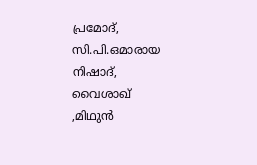പ്രമോദ്, സി.പി.ഒമാരായ നിഷാദ്, വൈശാഖ് ,മിഥുൻ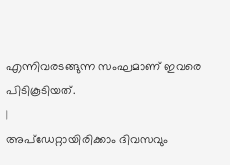എന്നിവരടങ്ങുന്ന സംഘമാണ് ഇവരെ പിടികൂടിയത്.
|
അപ്ഡേറ്റായിരിക്കാം ദിവസവും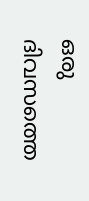ഒരു ദിവസത്തെ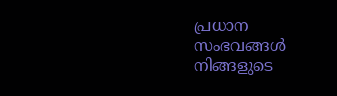പ്രധാന സംഭവങ്ങൾ നിങ്ങളുടെ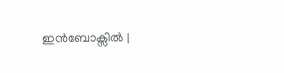ഇൻബോക്സിൽ |